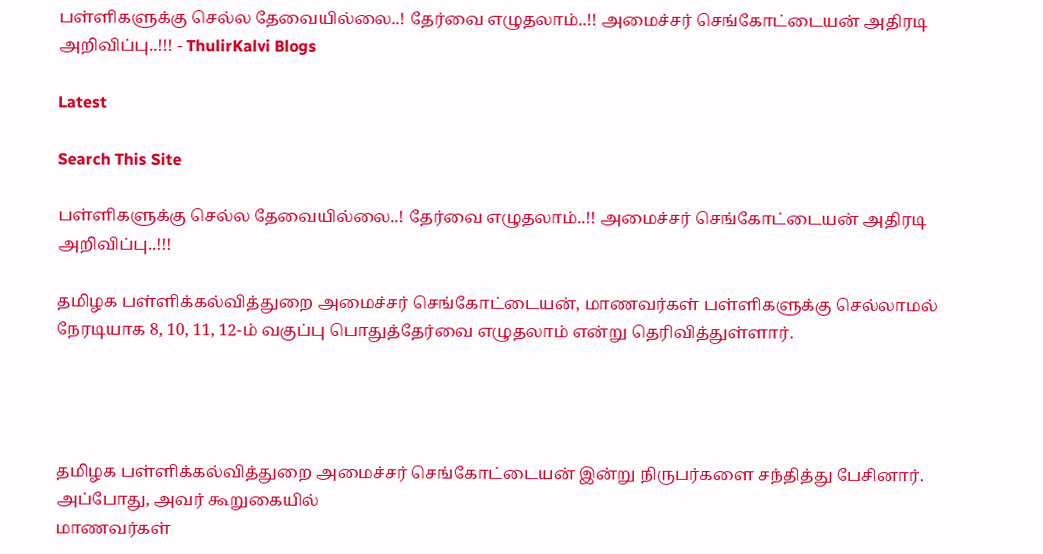பள்ளிகளுக்கு செல்ல தேவையில்லை..! தேர்வை எழுதலாம்..!! அமைச்சர் செங்கோட்டையன் அதிரடி அறிவிப்பு..!!! - ThulirKalvi Blogs

Latest

Search This Site

பள்ளிகளுக்கு செல்ல தேவையில்லை..! தேர்வை எழுதலாம்..!! அமைச்சர் செங்கோட்டையன் அதிரடி அறிவிப்பு..!!!

தமிழக பள்ளிக்கல்வித்துறை அமைச்சர் செங்கோட்டையன், மாணவர்கள் பள்ளிகளுக்கு செல்லாமல் நேரடியாக 8, 10, 11, 12-ம் வகுப்பு பொதுத்தேர்வை எழுதலாம் என்று தெரிவித்துள்ளார்.




தமிழக பள்ளிக்கல்வித்துறை அமைச்சர் செங்கோட்டையன் இன்று நிருபர்களை சந்தித்து பேசினார். அப்போது, அவர் கூறுகையில்
மாணவர்கள்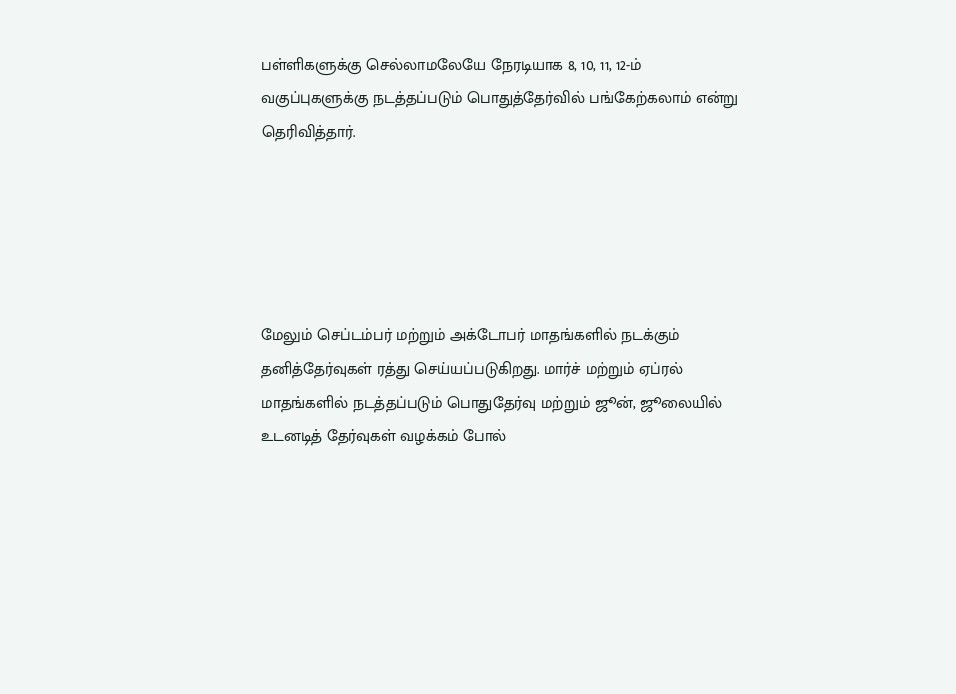பள்ளிகளுக்கு செல்லாமலேயே நேரடியாக 8, 10, 11, 12-ம் வகுப்புகளுக்கு நடத்தப்படும் பொதுத்தேர்வில் பங்கேற்கலாம் என்று தெரிவித்தார்.





மேலும் செப்டம்பர் மற்றும் அக்டோபர் மாதங்களில் நடக்கும் தனித்தேர்வுகள் ரத்து செய்யப்படுகிறது. மார்ச் மற்றும் ஏப்ரல் மாதங்களில் நடத்தப்படும் பொதுதேர்வு மற்றும் ஜூன், ஜூலையில் உடனடித் தேர்வுகள் வழக்கம் போல்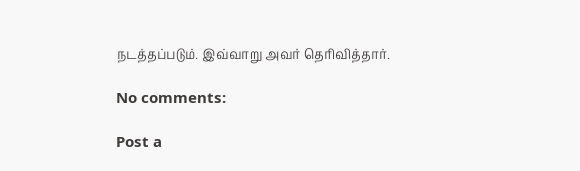நடத்தப்படும். இவ்வாறு அவர் தெரிவித்தார்.

No comments:

Post a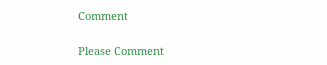Comment

Please Comment